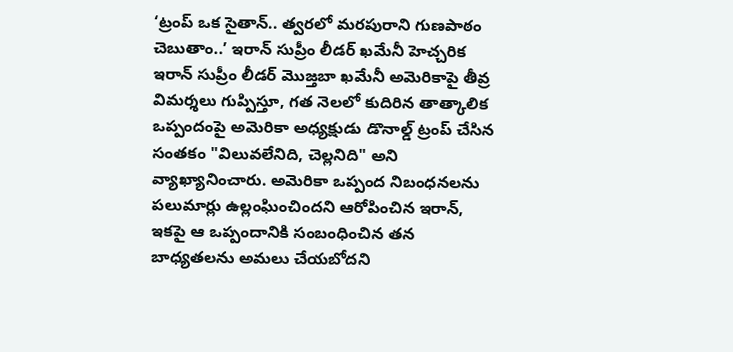‘ట్రంప్ ఒక సైతాన్.. త్వరలో మరపురాని గుణపాఠం చెబుతాం..’ ఇరాన్ సుప్రీం లీడర్ ఖమేనీ హెచ్చరిక
ఇరాన్ సుప్రీం లీడర్ మొజ్తబా ఖమేనీ అమెరికాపై తీవ్ర విమర్శలు గుప్పిస్తూ, గత నెలలో కుదిరిన తాత్కాలిక ఒప్పందంపై అమెరికా అధ్యక్షుడు డొనాల్డ్ ట్రంప్ చేసిన సంతకం "విలువలేనిది, చెల్లనిది" అని వ్యాఖ్యానించారు. అమెరికా ఒప్పంద నిబంధనలను పలుమార్లు ఉల్లంఘించిందని ఆరోపించిన ఇరాన్, ఇకపై ఆ ఒప్పందానికి సంబంధించిన తన బాధ్యతలను అమలు చేయబోదని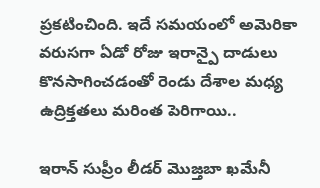ప్రకటించింది. ఇదే సమయంలో అమెరికా వరుసగా ఏడో రోజు ఇరాన్పై దాడులు కొనసాగించడంతో రెండు దేశాల మధ్య ఉద్రిక్తతలు మరింత పెరిగాయి..

ఇరాన్ సుప్రీం లీడర్ మొజ్తబా ఖమేనీ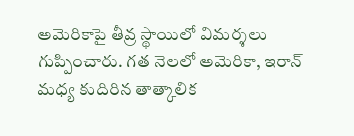అమెరికాపై తీవ్ర స్థాయిలో విమర్శలు గుప్పించారు. గత నెలలో అమెరికా, ఇరాన్ మధ్య కుదిరిన తాత్కాలిక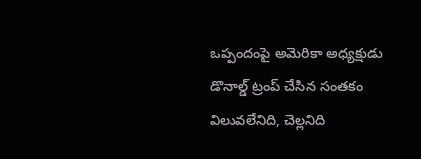ఒప్పందంపై అమెరికా అధ్యక్షుడు డొనాల్డ్ ట్రంప్ చేసిన సంతకం విలువలేనిది, చెల్లనిది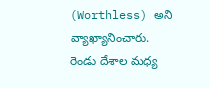(Worthless) అని వ్యాఖ్యానించారు. రెండు దేశాల మధ్య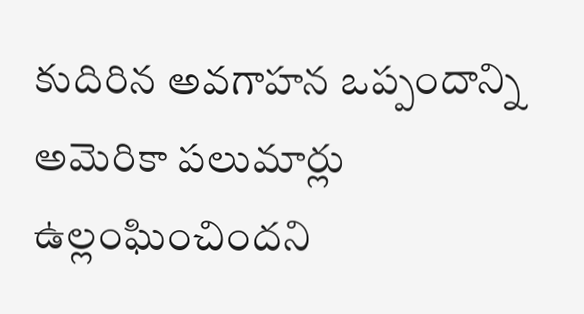కుదిరిన అవగాహన ఒప్పందాన్ని అమెరికా పలుమార్లు ఉల్లంఘించిందని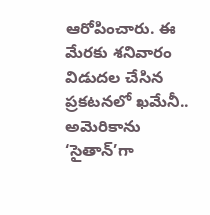ఆరోపించారు. ఈ మేరకు శనివారం విడుదల చేసిన ప్రకటనలో ఖమేనీ.. అమెరికాను ‘సైతాన్’గా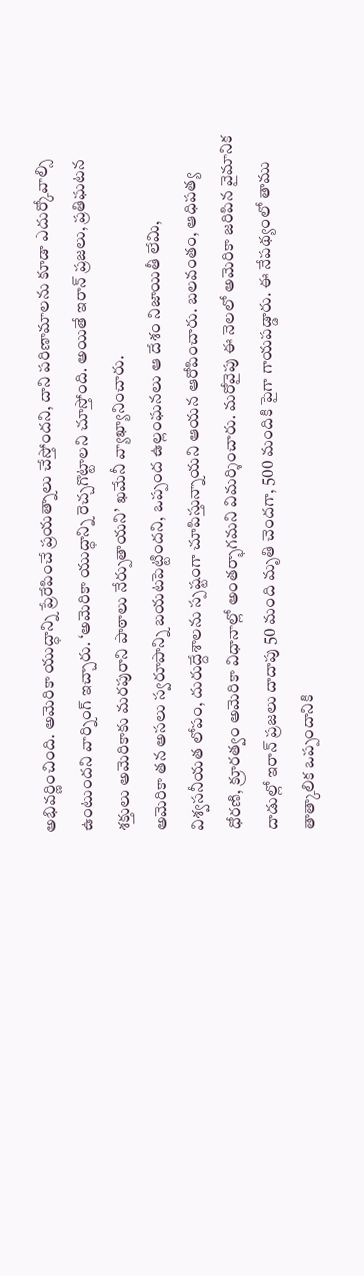అభివర్ణించింది. అమెరికా యుద్ధాన్ని ప్రేరేపించే ప్రయత్నాలు చేస్తోందని, దాని పరిణామాలను కూడా ఎదుర్కోవాల్సి ఉంటుందని వార్నింగ్ ఇచ్చారు. ‘అమెరికా యుద్ధాన్ని రెచ్చగొట్టాలని చూస్తోంది. అయితే ఇరాన్ ప్రజలు, ప్రతిఘటన శక్తులు అమెరికాకు మరపురాని పాఠాలు నేర్పుతాయని’ ఖమేనీ వ్యాఖ్యానించారు.
అమెరికా తన అసలు స్వరూపాన్ని బయటపెట్టిందని, ఒప్పంద ఉల్లంఘనలు ఆ దేశం నిజాయితీ లేమి, విశ్వసనీయత లోపం, దురుద్దేశాలను స్పష్టంగా చూపిస్తున్నాయని ఆయన ఆరోపించారు. బలవంతం, ఆధిపత్య ధోరణి, క్రూరత్వం అమెరికా విధానాల్లో అంతర్భాగమని విమర్శించారు. మరోవైపు ఈ నెలలో అమెరికా జరిపిన వైమానిక దాడుల్లో ఇరాన్ ప్రజలు దాదాపు 50 మంది మృతి చెందగా, 500 మందికి పైగా గాయపడ్డారు. ఈ నేపథ్యంలో తాము తాత్కాలిక ఒప్పందానికి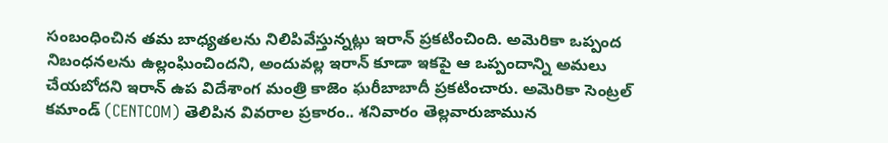సంబంధించిన తమ బాధ్యతలను నిలిపివేస్తున్నట్లు ఇరాన్ ప్రకటించింది. అమెరికా ఒప్పంద నిబంధనలను ఉల్లంఘించిందని, అందువల్ల ఇరాన్ కూడా ఇకపై ఆ ఒప్పందాన్ని అమలు చేయబోదని ఇరాన్ ఉప విదేశాంగ మంత్రి కాజెం ఘరీబాబాదీ ప్రకటించారు. అమెరికా సెంట్రల్ కమాండ్ (CENTCOM) తెలిపిన వివరాల ప్రకారం.. శనివారం తెల్లవారుజామున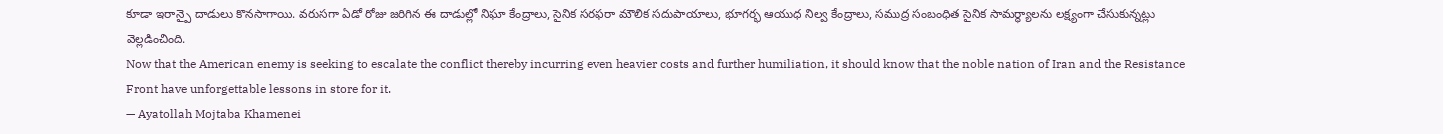కూడా ఇరాన్పై దాడులు కొనసాగాయి. వరుసగా ఏడో రోజు జరిగిన ఈ దాడుల్లో నిఘా కేంద్రాలు, సైనిక సరఫరా మౌలిక సదుపాయాలు, భూగర్భ ఆయుధ నిల్వ కేంద్రాలు, సముద్ర సంబంధిత సైనిక సామర్థ్యాలను లక్ష్యంగా చేసుకున్నట్లు వెల్లడించింది.
Now that the American enemy is seeking to escalate the conflict thereby incurring even heavier costs and further humiliation, it should know that the noble nation of Iran and the Resistance Front have unforgettable lessons in store for it.
— Ayatollah Mojtaba Khamenei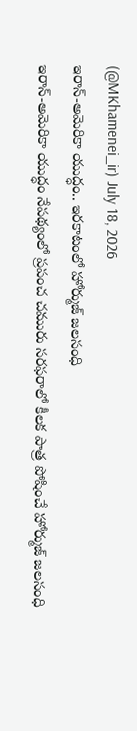(@MKhamenei_ir) July 18, 2026
ఇరాన్-అమెరికా యుద్ధం.. ఇరకాటంలో హోర్ముజ్ జలసంధి
ఇరాన్-అమెరికా యుద్ధం నేపథ్యంలో ప్రపంచ చమురు సరఫరాలో కీలక పాత్ర పోషించే హోర్ముజ్ జలసంధి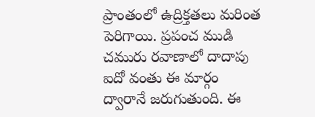ప్రాంతంలో ఉద్రిక్తతలు మరింత పెరిగాయి. ప్రపంచ ముడి చమురు రవాణాలో దాదాపు ఐదో వంతు ఈ మార్గం ద్వారానే జరుగుతుంది. ఈ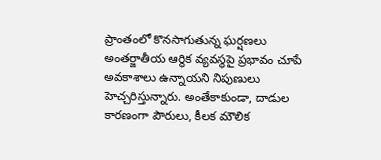ప్రాంతంలో కొనసాగుతున్న ఘర్షణలు అంతర్జాతీయ ఆర్థిక వ్యవస్థపై ప్రభావం చూపే అవకాశాలు ఉన్నాయని నిపుణులు హెచ్చరిస్తున్నారు. అంతేకాకుండా, దాడుల కారణంగా పౌరులు, కీలక మౌలిక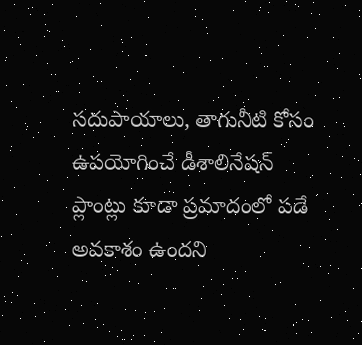సదుపాయాలు, తాగునీటి కోసం ఉపయోగించే డీశాలినేషన్ ప్లాంట్లు కూడా ప్రమాదంలో పడే అవకాశం ఉందని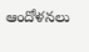ఆందోళనలు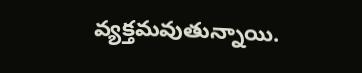వ్యక్తమవుతున్నాయి.